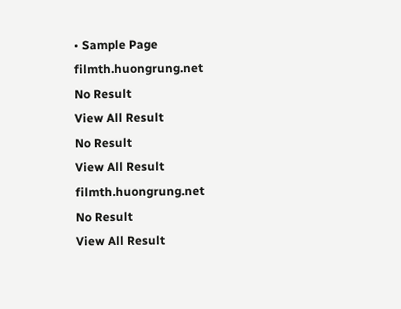• Sample Page
filmth.huongrung.net
No Result
View All Result
No Result
View All Result
filmth.huongrung.net
No Result
View All Result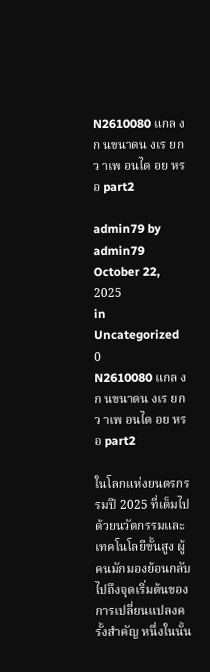N2610080 แกล งก นขนาดน งเร ยกว าเพ อนได อย หรอ part2

admin79 by admin79
October 22, 2025
in Uncategorized
0
N2610080 แกล งก นขนาดน งเร ยกว าเพ อนได อย หรอ part2

ในโลกแห่งยนตรกรรมปี 2025 ที่เต็มไปด้วยนวัตกรรมและเทคโนโลยีขั้นสูง ผู้คนมักมองย้อนกลับไปถึงจุดเริ่มต้นของการเปลี่ยนแปลงครั้งสำคัญ หนึ่งในนั้น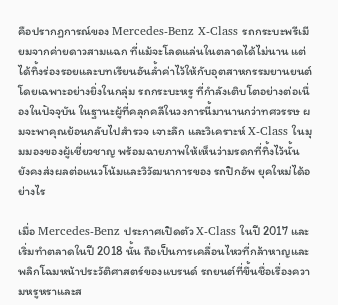คือปรากฏการณ์ของ Mercedes-Benz X-Class รถกระบะพรีเมียมจากค่ายดาวสามแฉก ที่แม้จะโลดแล่นในตลาดได้ไม่นาน แต่ได้ทิ้งร่องรอยและบทเรียนอันล้ำค่าไว้ให้กับอุตสาหกรรมยานยนต์ โดยเฉพาะอย่างยิ่งในกลุ่ม รถกระบะหรู ที่กำลังเติบโตอย่างต่อเนื่องในปัจจุบัน ในฐานะผู้ที่คลุกคลีในวงการนี้มานานกว่าทศวรรษ ผมจะพาคุณย้อนกลับไปสำรวจ เจาะลึก และวิเคราะห์ X-Class ในมุมมองของผู้เชี่ยวชาญ พร้อมฉายภาพให้เห็นว่ามรดกที่ทิ้งไว้นั้น ยังคงส่งผลต่อแนวโน้มและวิวัฒนาการของ รถปิกอัพ ยุคใหม่ได้อย่างไร

เมื่อ Mercedes-Benz ประกาศเปิดตัว X-Class ในปี 2017 และเริ่มทำตลาดในปี 2018 นั้น ถือเป็นการเคลื่อนไหวที่กล้าหาญและพลิกโฉมหน้าประวัติศาสตร์ของแบรนด์ รถยนต์ที่ขึ้นชื่อเรื่องความหรูหราและส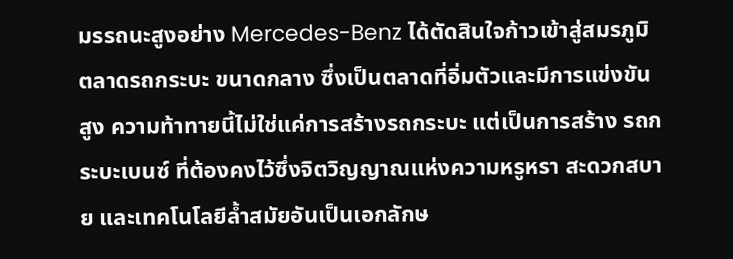มรรถนะสูงอย่าง Mercedes-Benz ได้ตัดสินใจก้าวเข้าสู่สมรภูมิ ตลาดรถกระบะ ขนาดกลาง ซึ่งเป็นตลาดที่อิ่มตัวและมีการแข่งขันสูง ความท้าทายนี้ไม่ใช่แค่การสร้างรถกระบะ แต่เป็นการสร้าง รถกระบะเบนซ์ ที่ต้องคงไว้ซึ่งจิตวิญญาณแห่งความหรูหรา สะดวกสบาย และเทคโนโลยีล้ำสมัยอันเป็นเอกลักษ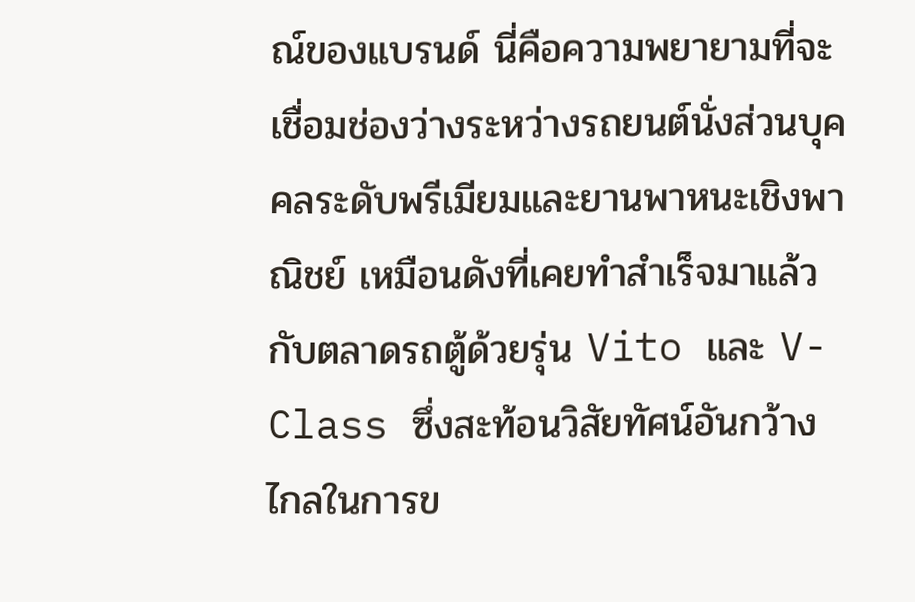ณ์ของแบรนด์ นี่คือความพยายามที่จะเชื่อมช่องว่างระหว่างรถยนต์นั่งส่วนบุคคลระดับพรีเมียมและยานพาหนะเชิงพาณิชย์ เหมือนดังที่เคยทำสำเร็จมาแล้วกับตลาดรถตู้ด้วยรุ่น Vito และ V-Class ซึ่งสะท้อนวิสัยทัศน์อันกว้างไกลในการข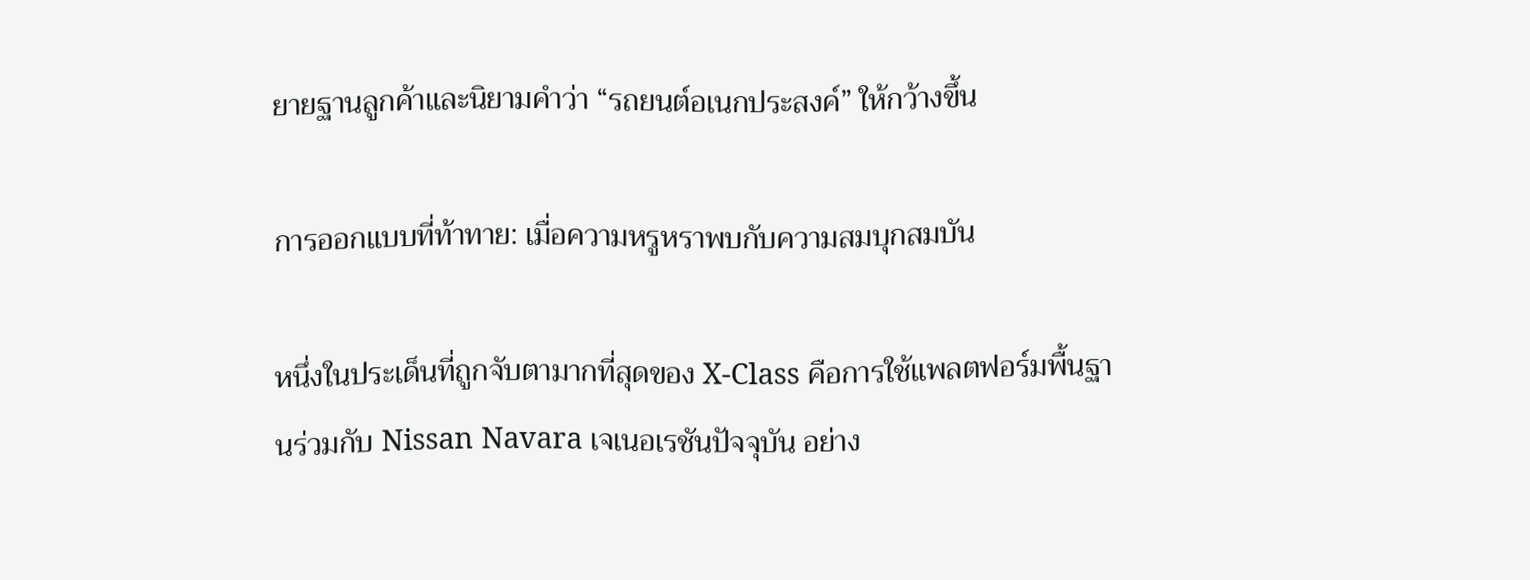ยายฐานลูกค้าและนิยามคำว่า “รถยนต์อเนกประสงค์” ให้กว้างขึ้น

การออกแบบที่ท้าทาย: เมื่อความหรูหราพบกับความสมบุกสมบัน

หนึ่งในประเด็นที่ถูกจับตามากที่สุดของ X-Class คือการใช้แพลตฟอร์มพื้นฐานร่วมกับ Nissan Navara เจเนอเรชันปัจจุบัน อย่าง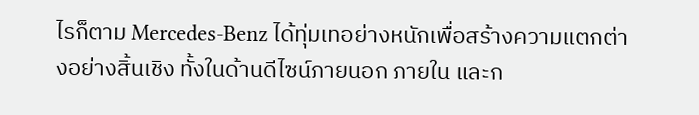ไรก็ตาม Mercedes-Benz ได้ทุ่มเทอย่างหนักเพื่อสร้างความแตกต่างอย่างสิ้นเชิง ทั้งในด้านดีไซน์ภายนอก ภายใน และก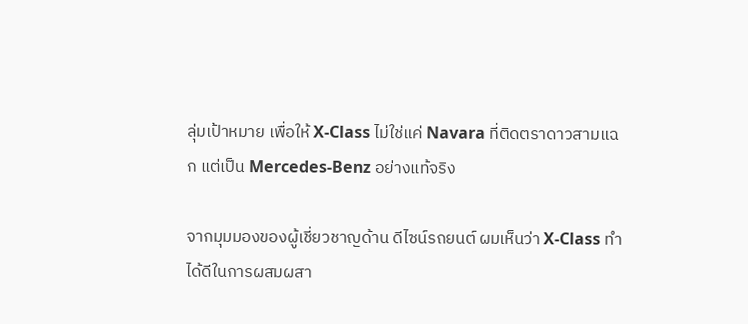ลุ่มเป้าหมาย เพื่อให้ X-Class ไม่ใช่แค่ Navara ที่ติดตราดาวสามแฉก แต่เป็น Mercedes-Benz อย่างแท้จริง

จากมุมมองของผู้เชี่ยวชาญด้าน ดีไซน์รถยนต์ ผมเห็นว่า X-Class ทำได้ดีในการผสมผสา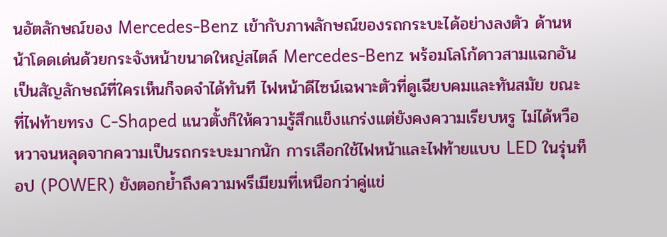นอัตลักษณ์ของ Mercedes-Benz เข้ากับภาพลักษณ์ของรถกระบะได้อย่างลงตัว ด้านหน้าโดดเด่นด้วยกระจังหน้าขนาดใหญ่สไตล์ Mercedes-Benz พร้อมโลโก้ดาวสามแฉกอันเป็นสัญลักษณ์ที่ใครเห็นก็จดจำได้ทันที ไฟหน้าดีไซน์เฉพาะตัวที่ดูเฉียบคมและทันสมัย ขณะที่ไฟท้ายทรง C-Shaped แนวตั้งก็ให้ความรู้สึกแข็งแกร่งแต่ยังคงความเรียบหรู ไม่ได้หวือหวาจนหลุดจากความเป็นรถกระบะมากนัก การเลือกใช้ไฟหน้าและไฟท้ายแบบ LED ในรุ่นท็อป (POWER) ยังตอกย้ำถึงความพรีเมียมที่เหนือกว่าคู่แข่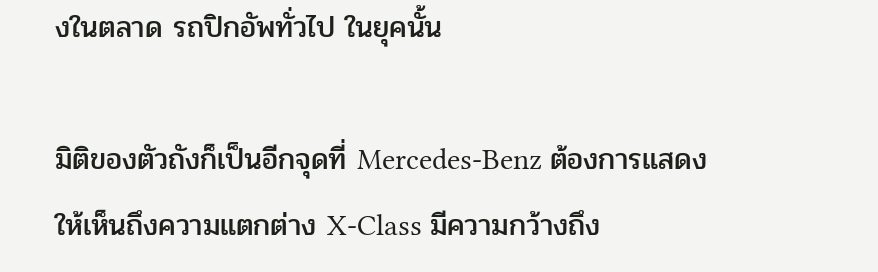งในตลาด รถปิกอัพทั่วไป ในยุคนั้น

มิติของตัวถังก็เป็นอีกจุดที่ Mercedes-Benz ต้องการแสดงให้เห็นถึงความแตกต่าง X-Class มีความกว้างถึง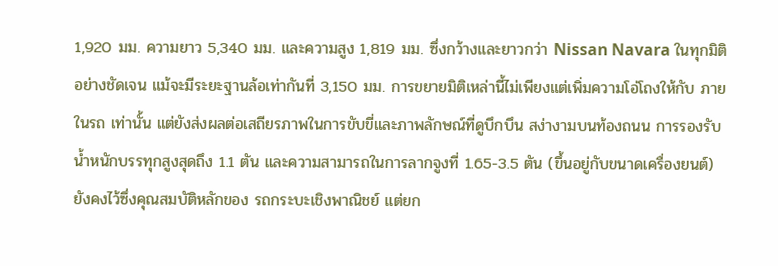1,920 มม. ความยาว 5,340 มม. และความสูง 1,819 มม. ซึ่งกว้างและยาวกว่า Nissan Navara ในทุกมิติอย่างชัดเจน แม้จะมีระยะฐานล้อเท่ากันที่ 3,150 มม. การขยายมิติเหล่านี้ไม่เพียงแต่เพิ่มความโอ่โถงให้กับ ภายในรถ เท่านั้น แต่ยังส่งผลต่อเสถียรภาพในการขับขี่และภาพลักษณ์ที่ดูบึกบึน สง่างามบนท้องถนน การรองรับน้ำหนักบรรทุกสูงสุดถึง 1.1 ตัน และความสามารถในการลากจูงที่ 1.65-3.5 ตัน (ขึ้นอยู่กับขนาดเครื่องยนต์) ยังคงไว้ซึ่งคุณสมบัติหลักของ รถกระบะเชิงพาณิชย์ แต่ยก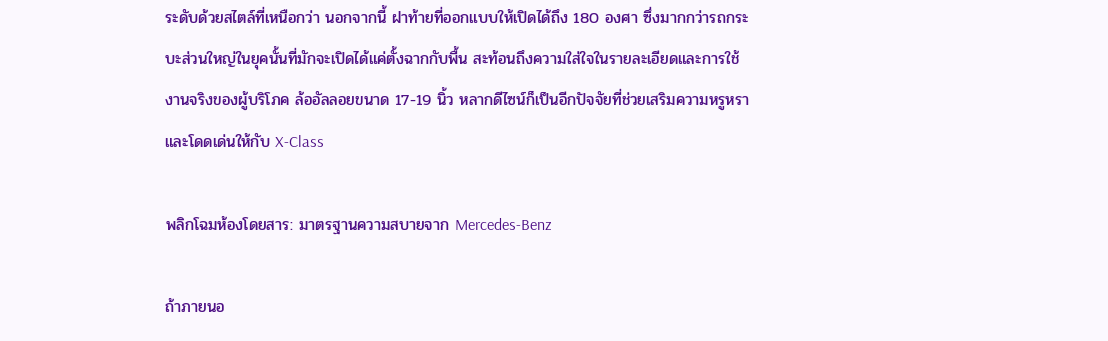ระดับด้วยสไตล์ที่เหนือกว่า นอกจากนี้ ฝาท้ายที่ออกแบบให้เปิดได้ถึง 180 องศา ซึ่งมากกว่ารถกระบะส่วนใหญ่ในยุคนั้นที่มักจะเปิดได้แค่ตั้งฉากกับพื้น สะท้อนถึงความใส่ใจในรายละเอียดและการใช้งานจริงของผู้บริโภค ล้ออัลลอยขนาด 17-19 นิ้ว หลากดีไซน์ก็เป็นอีกปัจจัยที่ช่วยเสริมความหรูหราและโดดเด่นให้กับ X-Class

พลิกโฉมห้องโดยสาร: มาตรฐานความสบายจาก Mercedes-Benz

ถ้าภายนอ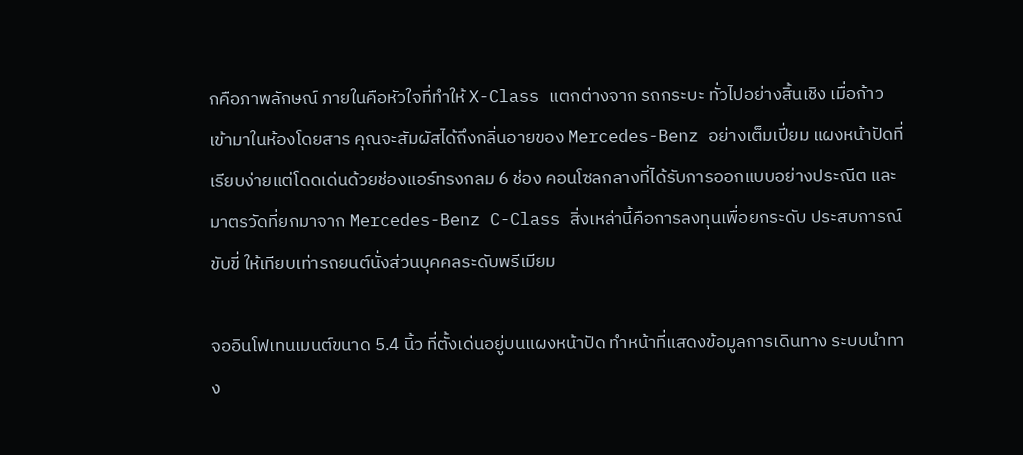กคือภาพลักษณ์ ภายในคือหัวใจที่ทำให้ X-Class แตกต่างจาก รถกระบะ ทั่วไปอย่างสิ้นเชิง เมื่อก้าวเข้ามาในห้องโดยสาร คุณจะสัมผัสได้ถึงกลิ่นอายของ Mercedes-Benz อย่างเต็มเปี่ยม แผงหน้าปัดที่เรียบง่ายแต่โดดเด่นด้วยช่องแอร์ทรงกลม 6 ช่อง คอนโซลกลางที่ได้รับการออกแบบอย่างประณีต และมาตรวัดที่ยกมาจาก Mercedes-Benz C-Class สิ่งเหล่านี้คือการลงทุนเพื่อยกระดับ ประสบการณ์ขับขี่ ให้เทียบเท่ารถยนต์นั่งส่วนบุคคลระดับพรีเมียม

จออินโฟเทนเมนต์ขนาด 5.4 นิ้ว ที่ตั้งเด่นอยู่บนแผงหน้าปัด ทำหน้าที่แสดงข้อมูลการเดินทาง ระบบนำทาง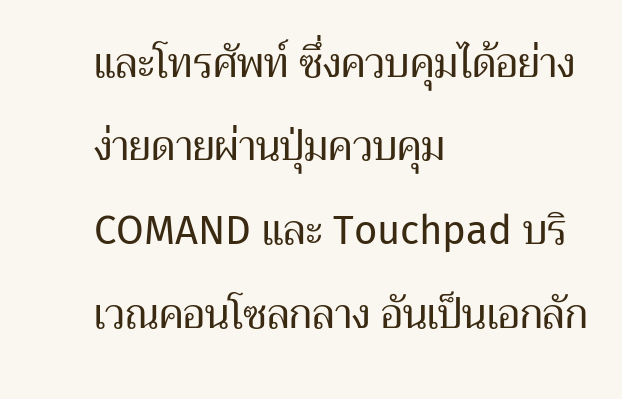และโทรศัพท์ ซึ่งควบคุมได้อย่างง่ายดายผ่านปุ่มควบคุม COMAND และ Touchpad บริเวณคอนโซลกลาง อันเป็นเอกลัก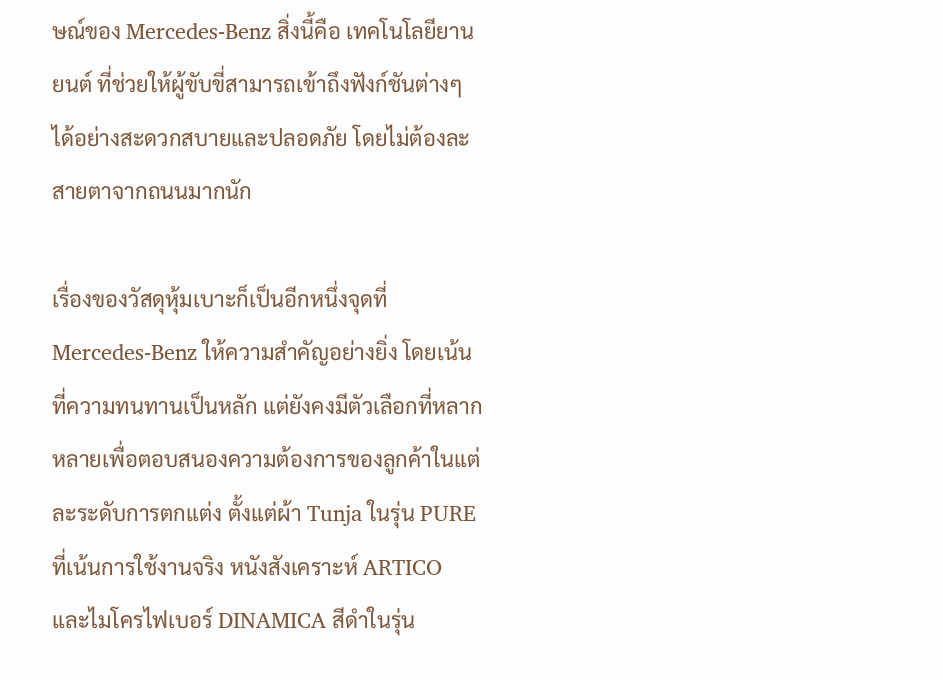ษณ์ของ Mercedes-Benz สิ่งนี้คือ เทคโนโลยียานยนต์ ที่ช่วยให้ผู้ขับขี่สามารถเข้าถึงฟังก์ชันต่างๆ ได้อย่างสะดวกสบายและปลอดภัย โดยไม่ต้องละสายตาจากถนนมากนัก

เรื่องของวัสดุหุ้มเบาะก็เป็นอีกหนึ่งจุดที่ Mercedes-Benz ให้ความสำคัญอย่างยิ่ง โดยเน้นที่ความทนทานเป็นหลัก แต่ยังคงมีตัวเลือกที่หลากหลายเพื่อตอบสนองความต้องการของลูกค้าในแต่ละระดับการตกแต่ง ตั้งแต่ผ้า Tunja ในรุ่น PURE ที่เน้นการใช้งานจริง หนังสังเคราะห์ ARTICO และไมโครไฟเบอร์ DINAMICA สีดำในรุ่น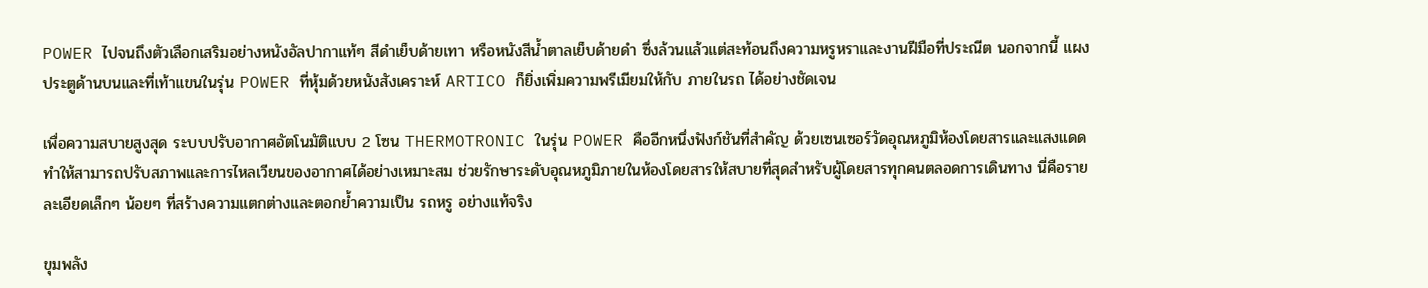POWER ไปจนถึงตัวเลือกเสริมอย่างหนังอัลปากาแท้ๆ สีดำเย็บด้ายเทา หรือหนังสีน้ำตาลเย็บด้ายดำ ซึ่งล้วนแล้วแต่สะท้อนถึงความหรูหราและงานฝีมือที่ประณีต นอกจากนี้ แผงประตูด้านบนและที่เท้าแขนในรุ่น POWER ที่หุ้มด้วยหนังสังเคราะห์ ARTICO ก็ยิ่งเพิ่มความพรีเมียมให้กับ ภายในรถ ได้อย่างชัดเจน

เพื่อความสบายสูงสุด ระบบปรับอากาศอัตโนมัติแบบ 2 โซน THERMOTRONIC ในรุ่น POWER คืออีกหนึ่งฟังก์ชันที่สำคัญ ด้วยเซนเซอร์วัดอุณหภูมิห้องโดยสารและแสงแดด ทำให้สามารถปรับสภาพและการไหลเวียนของอากาศได้อย่างเหมาะสม ช่วยรักษาระดับอุณหภูมิภายในห้องโดยสารให้สบายที่สุดสำหรับผู้โดยสารทุกคนตลอดการเดินทาง นี่คือรายละเอียดเล็กๆ น้อยๆ ที่สร้างความแตกต่างและตอกย้ำความเป็น รถหรู อย่างแท้จริง

ขุมพลัง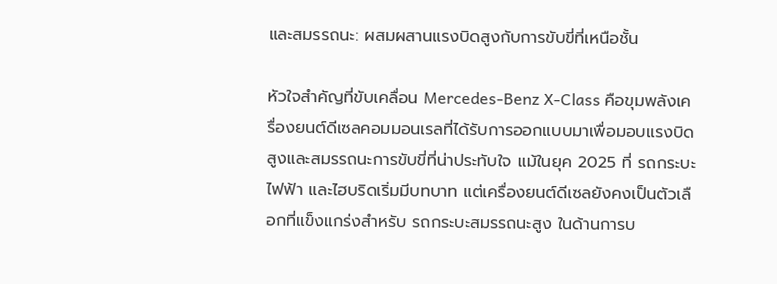และสมรรถนะ: ผสมผสานแรงบิดสูงกับการขับขี่ที่เหนือชั้น

หัวใจสำคัญที่ขับเคลื่อน Mercedes-Benz X-Class คือขุมพลังเครื่องยนต์ดีเซลคอมมอนเรลที่ได้รับการออกแบบมาเพื่อมอบแรงบิดสูงและสมรรถนะการขับขี่ที่น่าประทับใจ แม้ในยุค 2025 ที่ รถกระบะไฟฟ้า และไฮบริดเริ่มมีบทบาท แต่เครื่องยนต์ดีเซลยังคงเป็นตัวเลือกที่แข็งแกร่งสำหรับ รถกระบะสมรรถนะสูง ในด้านการบ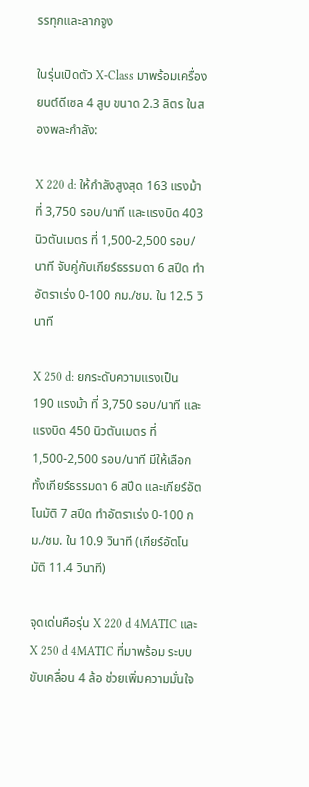รรทุกและลากจูง

ในรุ่นเปิดตัว X-Class มาพร้อมเครื่องยนต์ดีเซล 4 สูบ ขนาด 2.3 ลิตร ในสองพละกำลัง:

X 220 d: ให้กำลังสูงสุด 163 แรงม้า ที่ 3,750 รอบ/นาที และแรงบิด 403 นิวตันเมตร ที่ 1,500-2,500 รอบ/นาที จับคู่กับเกียร์ธรรมดา 6 สปีด ทำอัตราเร่ง 0-100 กม./ชม. ใน 12.5 วินาที

X 250 d: ยกระดับความแรงเป็น 190 แรงม้า ที่ 3,750 รอบ/นาที และแรงบิด 450 นิวตันเมตร ที่ 1,500-2,500 รอบ/นาที มีให้เลือกทั้งเกียร์ธรรมดา 6 สปีด และเกียร์อัตโนมัติ 7 สปีด ทำอัตราเร่ง 0-100 กม./ชม. ใน 10.9 วินาที (เกียร์อัตโนมัติ 11.4 วินาที)

จุดเด่นคือรุ่น X 220 d 4MATIC และ X 250 d 4MATIC ที่มาพร้อม ระบบขับเคลื่อน 4 ล้อ ช่วยเพิ่มความมั่นใจ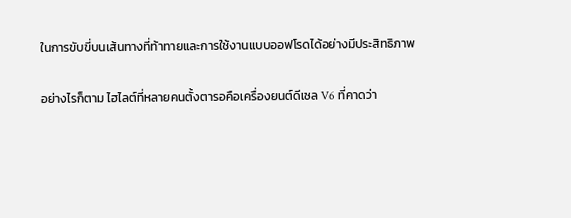ในการขับขี่บนเส้นทางที่ท้าทายและการใช้งานแบบออฟโรดได้อย่างมีประสิทธิภาพ

อย่างไรก็ตาม ไฮไลต์ที่หลายคนตั้งตารอคือเครื่องยนต์ดีเซล V6 ที่คาดว่า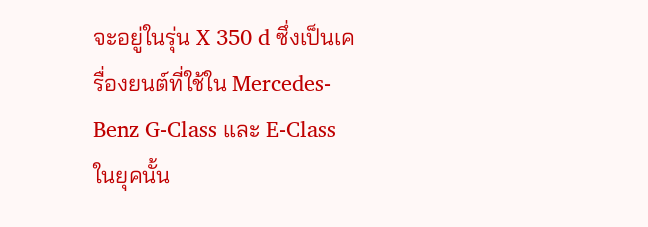จะอยู่ในรุ่น X 350 d ซึ่งเป็นเครื่องยนต์ที่ใช้ใน Mercedes-Benz G-Class และ E-Class ในยุคนั้น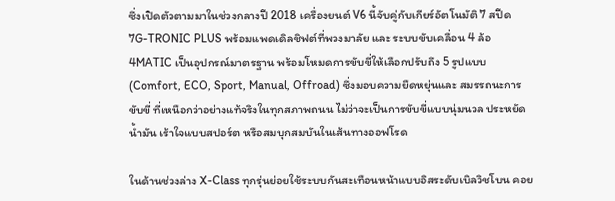ซึ่งเปิดตัวตามมาในช่วงกลางปี 2018 เครื่องยนต์ V6 นี้จับคู่กับเกียร์อัตโนมัติ 7 สปีด 7G-TRONIC PLUS พร้อมแพดเดิลชิฟต์ที่พวงมาลัย และ ระบบขับเคลื่อน 4 ล้อ 4MATIC เป็นอุปกรณ์มาตรฐาน พร้อมโหมดการขับขี่ให้เลือกปรับถึง 5 รูปแบบ (Comfort, ECO, Sport, Manual, Offroad) ซึ่งมอบความยืดหยุ่นและ สมรรถนะการขับขี่ ที่เหนือกว่าอย่างแท้จริงในทุกสภาพถนน ไม่ว่าจะเป็นการขับขี่แบบนุ่มนวล ประหยัดน้ำมัน เร้าใจแบบสปอร์ต หรือสมบุกสมบันในเส้นทางออฟโรด

ในด้านช่วงล่าง X-Class ทุกรุ่นย่อยใช้ระบบกันสะเทือนหน้าแบบอิสระดับเบิลวิชโบน คอย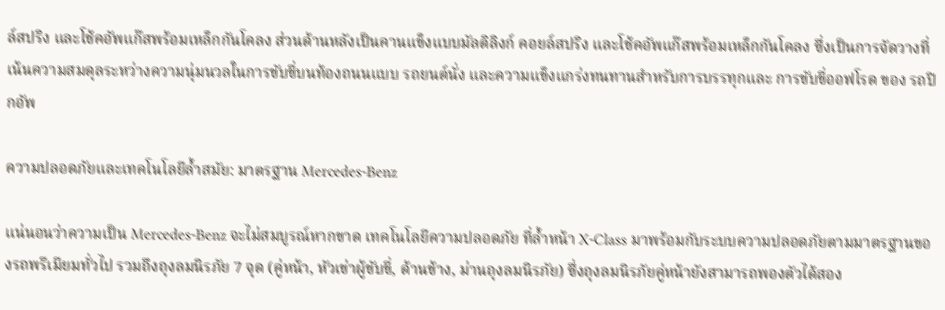ล์สปริง และโช้คอัพแก๊สพร้อมเหล็กกันโคลง ส่วนด้านหลังเป็นคานแข็งแบบมัลติลิงก์ คอยล์สปริง และโช้คอัพแก๊สพร้อมเหล็กกันโคลง ซึ่งเป็นการจัดวางที่เน้นความสมดุลระหว่างความนุ่มนวลในการขับขี่บนท้องถนนแบบ รถยนต์นั่ง และความแข็งแกร่งทนทานสำหรับการบรรทุกและ การขับขี่ออฟโรด ของ รถปิกอัพ

ความปลอดภัยและเทคโนโลยีล้ำสมัย: มาตรฐาน Mercedes-Benz

แน่นอนว่าความเป็น Mercedes-Benz จะไม่สมบูรณ์หากขาด เทคโนโลยีความปลอดภัย ที่ล้ำหน้า X-Class มาพร้อมกับระบบความปลอดภัยตามมาตรฐานของรถพรีเมียมทั่วไป รวมถึงถุงลมนิรภัย 7 จุด (คู่หน้า, หัวเข่าผู้ขับขี่, ด้านข้าง, ม่านถุงลมนิรภัย) ซึ่งถุงลมนิรภัยคู่หน้ายังสามารถพองตัวได้สอง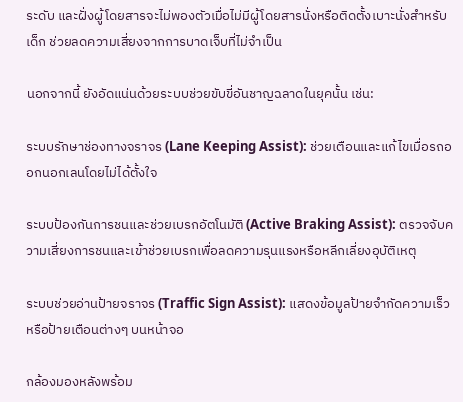ระดับ และฝั่งผู้โดยสารจะไม่พองตัวเมื่อไม่มีผู้โดยสารนั่งหรือติดตั้งเบาะนั่งสำหรับเด็ก ช่วยลดความเสี่ยงจากการบาดเจ็บที่ไม่จำเป็น

นอกจากนี้ ยังอัดแน่นด้วยระบบช่วยขับขี่อันชาญฉลาดในยุคนั้น เช่น:

ระบบรักษาช่องทางจราจร (Lane Keeping Assist): ช่วยเตือนและแก้ไขเมื่อรถออกนอกเลนโดยไม่ได้ตั้งใจ

ระบบป้องกันการชนและช่วยเบรกอัตโนมัติ (Active Braking Assist): ตรวจจับความเสี่ยงการชนและเข้าช่วยเบรกเพื่อลดความรุนแรงหรือหลีกเลี่ยงอุบัติเหตุ

ระบบช่วยอ่านป้ายจราจร (Traffic Sign Assist): แสดงข้อมูลป้ายจำกัดความเร็วหรือป้ายเตือนต่างๆ บนหน้าจอ

กล้องมองหลังพร้อม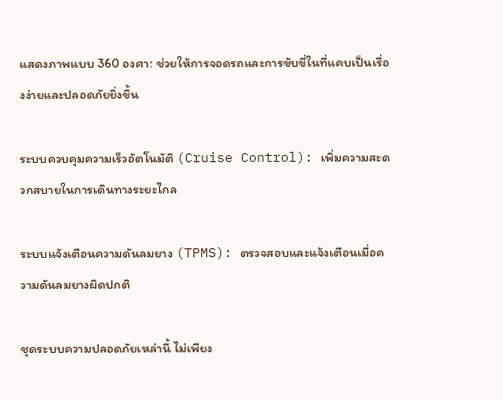แสดงภาพแบบ 360 องศา: ช่วยให้การจอดรถและการขับขี่ในที่แคบเป็นเรื่องง่ายและปลอดภัยยิ่งขึ้น

ระบบควบคุมความเร็วอัตโนมัติ (Cruise Control): เพิ่มความสะดวกสบายในการเดินทางระยะไกล

ระบบแจ้งเตือนความดันลมยาง (TPMS): ตรวจสอบและแจ้งเตือนเมื่อความดันลมยางผิดปกติ

ชุดระบบความปลอดภัยเหล่านี้ ไม่เพียง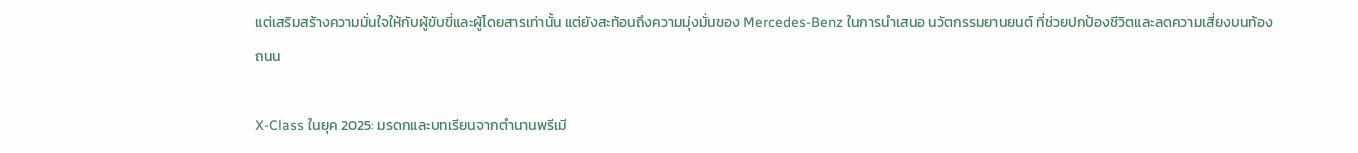แต่เสริมสร้างความมั่นใจให้กับผู้ขับขี่และผู้โดยสารเท่านั้น แต่ยังสะท้อนถึงความมุ่งมั่นของ Mercedes-Benz ในการนำเสนอ นวัตกรรมยานยนต์ ที่ช่วยปกป้องชีวิตและลดความเสี่ยงบนท้องถนน

X-Class ในยุค 2025: มรดกและบทเรียนจากตำนานพรีเมี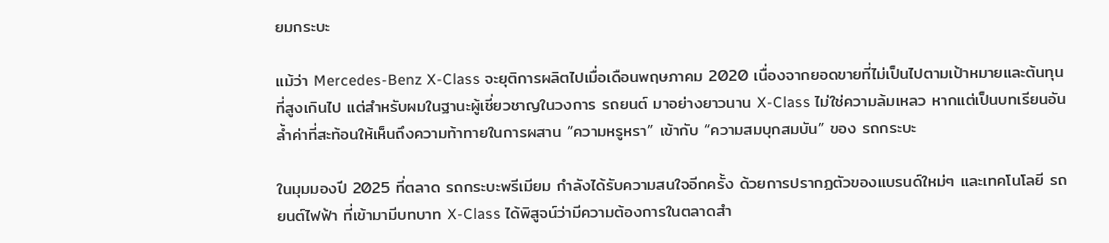ยมกระบะ

แม้ว่า Mercedes-Benz X-Class จะยุติการผลิตไปเมื่อเดือนพฤษภาคม 2020 เนื่องจากยอดขายที่ไม่เป็นไปตามเป้าหมายและต้นทุนที่สูงเกินไป แต่สำหรับผมในฐานะผู้เชี่ยวชาญในวงการ รถยนต์ มาอย่างยาวนาน X-Class ไม่ใช่ความล้มเหลว หากแต่เป็นบทเรียนอันล้ำค่าที่สะท้อนให้เห็นถึงความท้าทายในการผสาน “ความหรูหรา” เข้ากับ “ความสมบุกสมบัน” ของ รถกระบะ

ในมุมมองปี 2025 ที่ตลาด รถกระบะพรีเมียม กำลังได้รับความสนใจอีกครั้ง ด้วยการปรากฏตัวของแบรนด์ใหม่ๆ และเทคโนโลยี รถยนต์ไฟฟ้า ที่เข้ามามีบทบาท X-Class ได้พิสูจน์ว่ามีความต้องการในตลาดสำ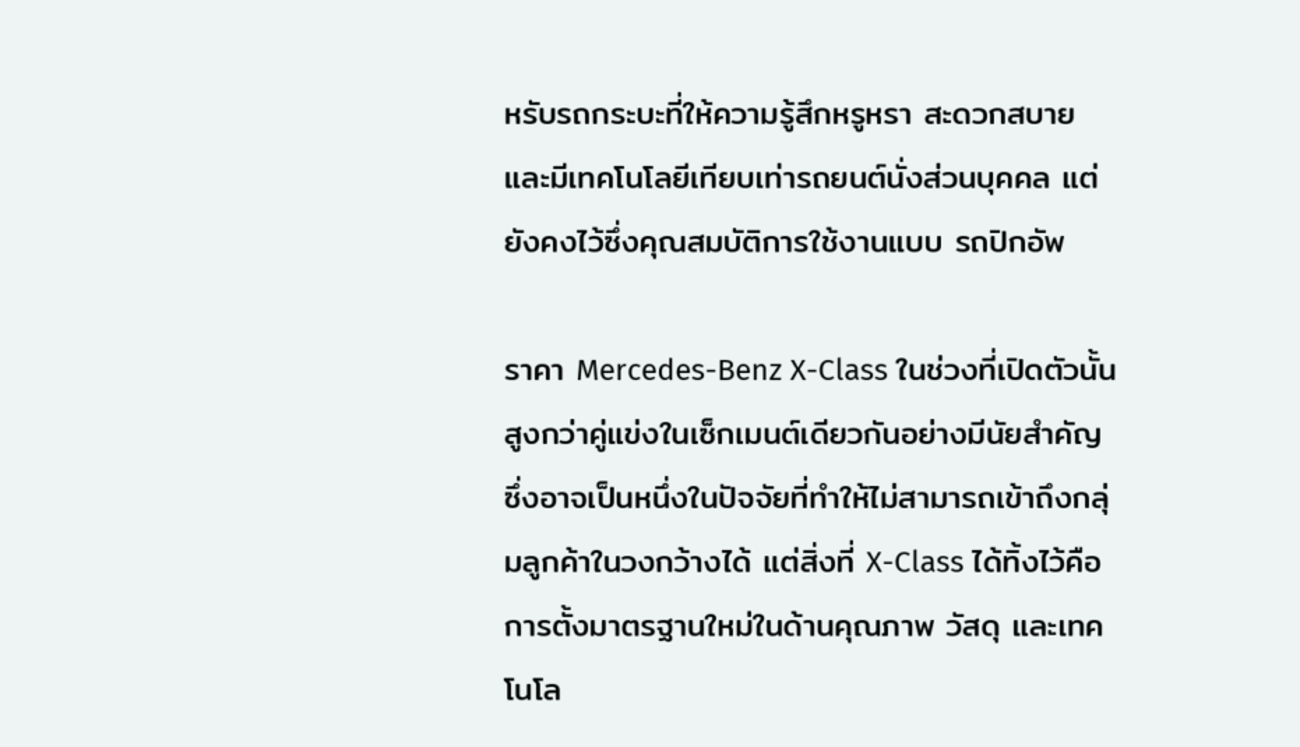หรับรถกระบะที่ให้ความรู้สึกหรูหรา สะดวกสบาย และมีเทคโนโลยีเทียบเท่ารถยนต์นั่งส่วนบุคคล แต่ยังคงไว้ซึ่งคุณสมบัติการใช้งานแบบ รถปิกอัพ

ราคา Mercedes-Benz X-Class ในช่วงที่เปิดตัวนั้นสูงกว่าคู่แข่งในเซ็กเมนต์เดียวกันอย่างมีนัยสำคัญ ซึ่งอาจเป็นหนึ่งในปัจจัยที่ทำให้ไม่สามารถเข้าถึงกลุ่มลูกค้าในวงกว้างได้ แต่สิ่งที่ X-Class ได้ทิ้งไว้คือการตั้งมาตรฐานใหม่ในด้านคุณภาพ วัสดุ และเทคโนโล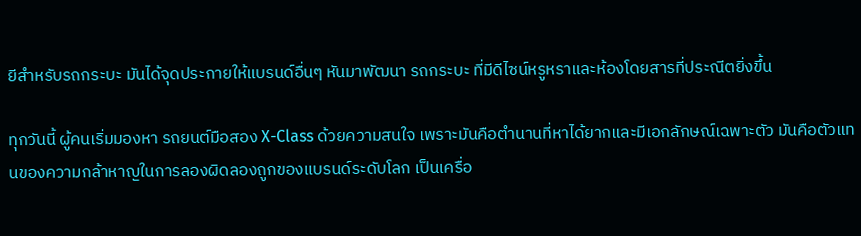ยีสำหรับรถกระบะ มันได้จุดประกายให้แบรนด์อื่นๆ หันมาพัฒนา รถกระบะ ที่มีดีไซน์หรูหราและห้องโดยสารที่ประณีตยิ่งขึ้น

ทุกวันนี้ ผู้คนเริ่มมองหา รถยนต์มือสอง X-Class ด้วยความสนใจ เพราะมันคือตำนานที่หาได้ยากและมีเอกลักษณ์เฉพาะตัว มันคือตัวแทนของความกล้าหาญในการลองผิดลองถูกของแบรนด์ระดับโลก เป็นเครื่อ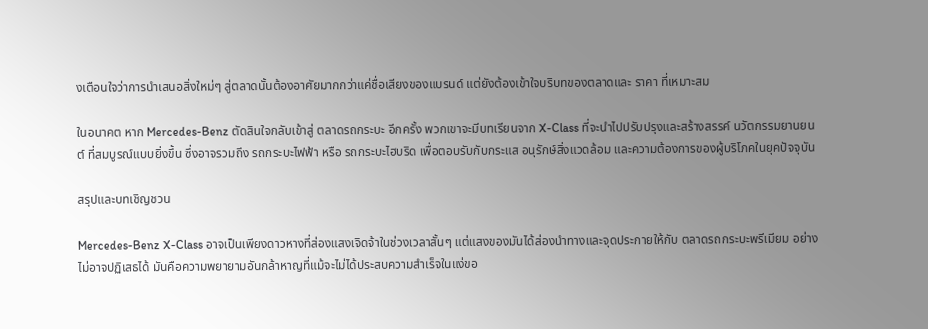งเตือนใจว่าการนำเสนอสิ่งใหม่ๆ สู่ตลาดนั้นต้องอาศัยมากกว่าแค่ชื่อเสียงของแบรนด์ แต่ยังต้องเข้าใจบริบทของตลาดและ ราคา ที่เหมาะสม

ในอนาคต หาก Mercedes-Benz ตัดสินใจกลับเข้าสู่ ตลาดรถกระบะ อีกครั้ง พวกเขาจะมีบทเรียนจาก X-Class ที่จะนำไปปรับปรุงและสร้างสรรค์ นวัตกรรมยานยนต์ ที่สมบูรณ์แบบยิ่งขึ้น ซึ่งอาจรวมถึง รถกระบะไฟฟ้า หรือ รถกระบะไฮบริด เพื่อตอบรับกับกระแส อนุรักษ์สิ่งแวดล้อม และความต้องการของผู้บริโภคในยุคปัจจุบัน

สรุปและบทเชิญชวน

Mercedes-Benz X-Class อาจเป็นเพียงดาวหางที่ส่องแสงเจิดจ้าในช่วงเวลาสั้นๆ แต่แสงของมันได้ส่องนำทางและจุดประกายให้กับ ตลาดรถกระบะพรีเมียม อย่างไม่อาจปฏิเสธได้ มันคือความพยายามอันกล้าหาญที่แม้จะไม่ได้ประสบความสำเร็จในแง่ขอ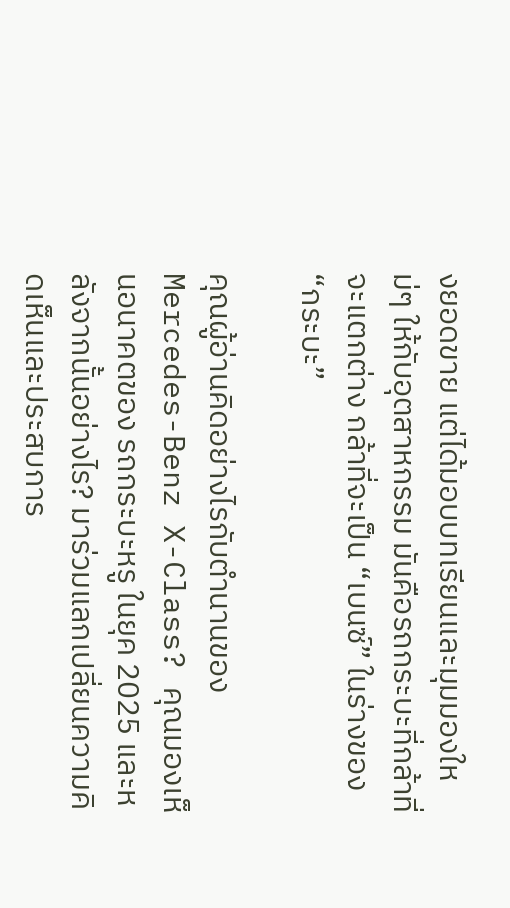งยอดขาย แต่ได้มอบบทเรียนและมุมมองใหม่ๆ ให้กับอุตสาหกรรม มันคือรถกระบะที่กล้าที่จะแตกต่าง กล้าที่จะเป็น “เบนซ์” ในร่างของ “กระบะ”

คุณผู้อ่านคิดอย่างไรกับตำนานของ Mercedes-Benz X-Class? คุณมองเห็นอนาคตของ รถกระบะหรู ในยุค 2025 และหลังจากนั้นอย่างไร? มาร่วมแลกเปลี่ยนความคิดเห็นและประสบการ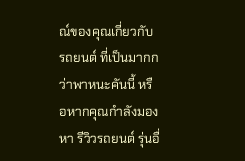ณ์ของคุณเกี่ยวกับ รถยนต์ ที่เป็นมากกว่าพาหนะคันนี้ หรือหากคุณกำลังมองหา รีวิวรถยนต์ รุ่นอื่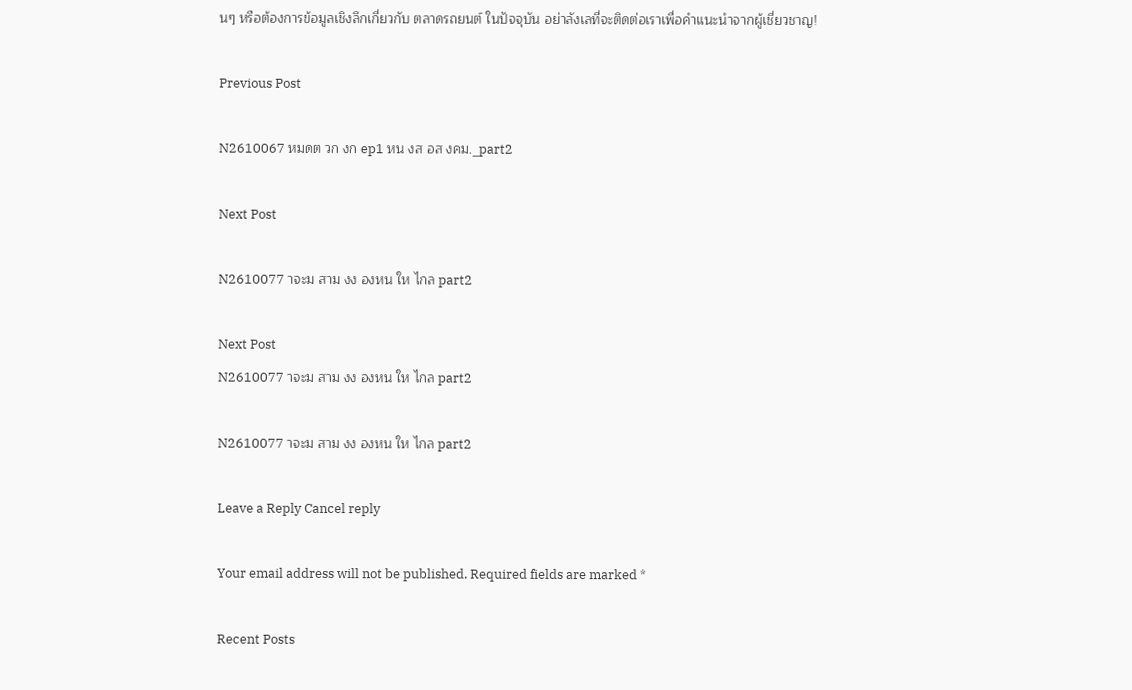นๆ หรือต้องการข้อมูลเชิงลึกเกี่ยวกับ ตลาดรถยนต์ ในปัจจุบัน อย่าลังเลที่จะติดต่อเราเพื่อคำแนะนำจากผู้เชี่ยวชาญ!

Previous Post

N2610067 หมดต วก งก ep1 หน งส อส งคม._part2

Next Post

N2610077 าจะม สาม งง องหน ให ไกล part2

Next Post
N2610077 าจะม สาม งง องหน ให ไกล part2

N2610077 าจะม สาม งง องหน ให ไกล part2

Leave a Reply Cancel reply

Your email address will not be published. Required fields are marked *

Recent Posts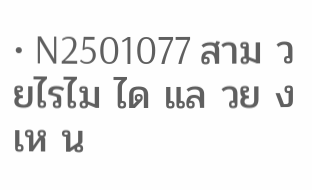• N2501077 สาม วยไรไม ได แล วย งเห น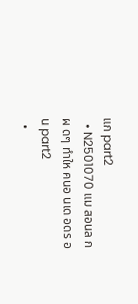แก part2
  • N2501070 แม สอนล กผ ดๆ ทำให คนอ นเด อดร อน part2
  •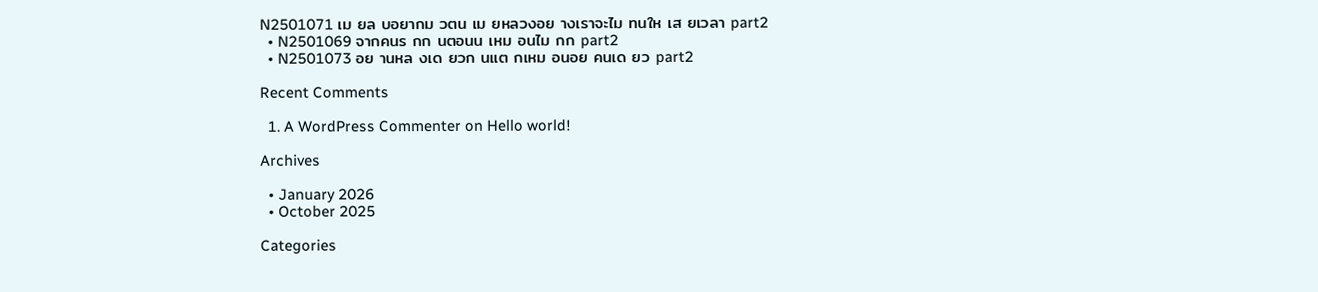N2501071 เม ยล บอยากม วตน เม ยหลวงอย างเราจะไม ทนให เส ยเวลา part2
  • N2501069 จากคนร กก นตอนน เหม อนไม กก part2
  • N2501073 อย านหล งเด ยวก นแต กเหม อนอย คนเด ยว part2

Recent Comments

  1. A WordPress Commenter on Hello world!

Archives

  • January 2026
  • October 2025

Categories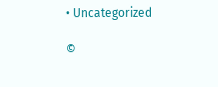• Uncategorized

©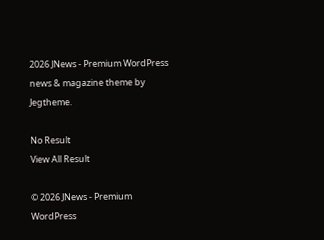2026 JNews - Premium WordPress news & magazine theme by Jegtheme.

No Result
View All Result

© 2026 JNews - Premium WordPress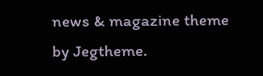news & magazine theme by Jegtheme.